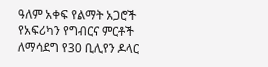ዓለም አቀፍ የልማት አጋሮች የአፍሪካን የግብርና ምርቶች ለማሳደግ የ30 ቢሊየን ዶላር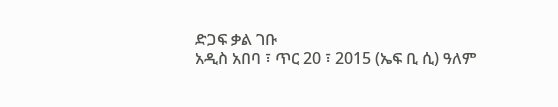ድጋፍ ቃል ገቡ
አዲስ አበባ ፣ ጥር 20 ፣ 2015 (ኤፍ ቢ ሲ) ዓለም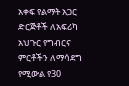አቀፍ የልማት አጋር ድርጅቶች ለአፍሪካ አህጉር የግብርና ምርቶችን ለማሳደግ የሚውል የ30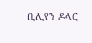ቢሊየን ዶላር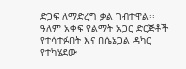ድጋፍ ለማድረግ ቃል ገብተዋል፡፡
ዓለም አቀፍ የልማት አጋር ድርጅቶች የተሳተፉበት እና በሴኔጋል ዳካር የተካሄደው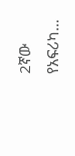2ኛው የአፍሪካ…